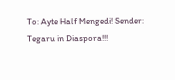To: Ayte Half Mengedi! Sender: Tegaru in Diaspora!!!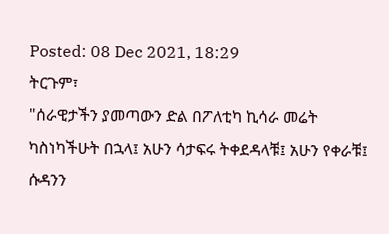Posted: 08 Dec 2021, 18:29
ትርጉም፣
"ሰራዊታችን ያመጣውን ድል በፖለቲካ ኪሳራ መሬት ካስነካችሁት በኋላ፤ አሁን ሳታፍሩ ትቀደዳላቹ፤ አሁን የቀራቹ፤ ሱዳንን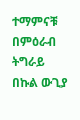ተማምናቹ በምዕራብ ትግራይ በኩል ውጊያ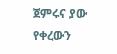ጀምሩና ያው የቀረውን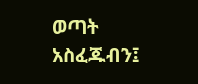ወጣት አስፈጁብን፤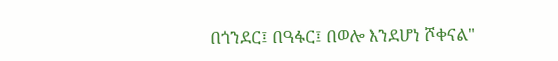በጎንደር፤ በዓፋር፤ በወሎ እንደሆነ ሾቀናል"